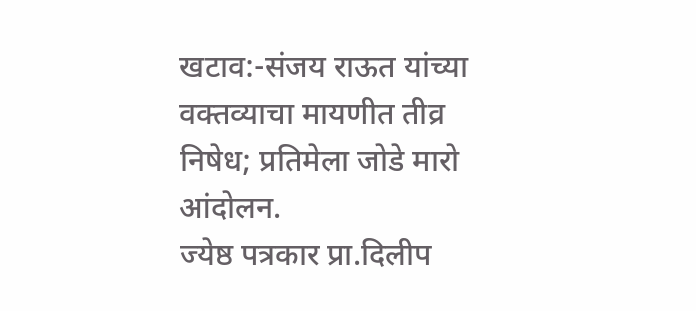खटाव:-संजय राऊत यांच्या वक्तव्याचा मायणीत तीव्र निषेध; प्रतिमेला जोडे मारो आंदोलन.
ज्येष्ठ पत्रकार प्रा.दिलीप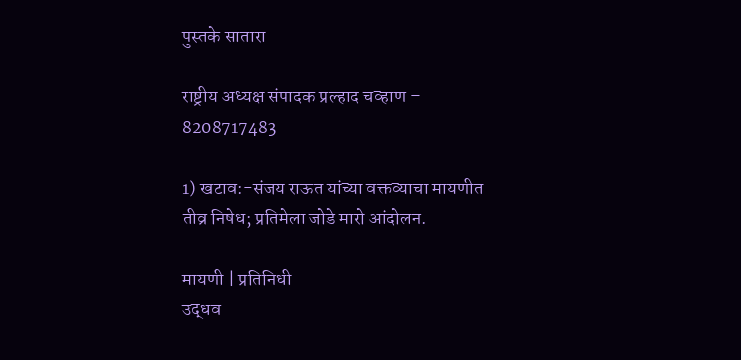पुस्तके सातारा

राष्ट्रीय अध्यक्ष संपादक प्रल्हाद चव्हाण – 8208717483

1) खटाव:-संजय राऊत यांच्या वक्तव्याचा मायणीत तीव्र निषेध; प्रतिमेला जोडे मारो आंदोलन.

मायणी | प्रतिनिधी
उद्धव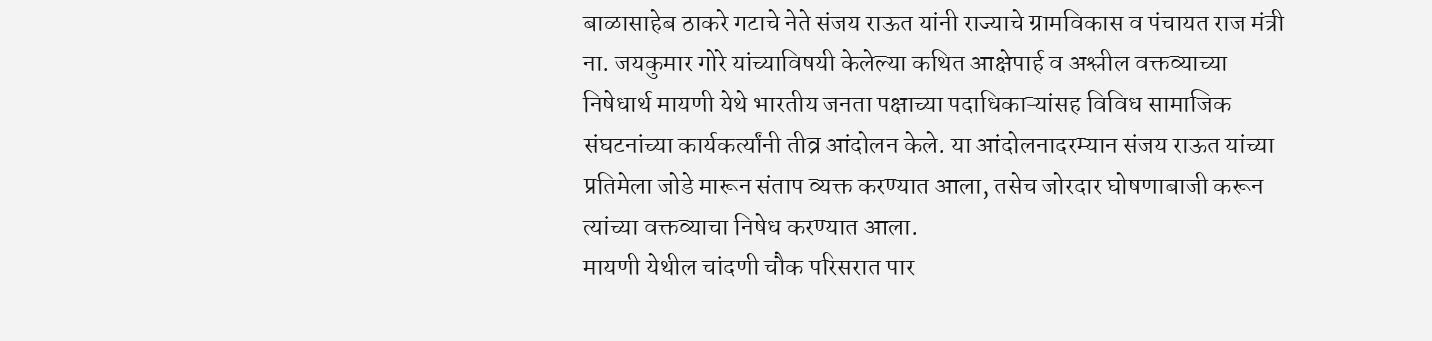बाळासाहेब ठाकरे गटाचे नेते संजय राऊत यांनी राज्याचे ग्रामविकास व पंचायत राज मंत्री ना. जयकुमार गोरे यांच्याविषयी केलेल्या कथित आक्षेपार्ह व अश्लील वक्तव्याच्या निषेधार्थ मायणी येथे भारतीय जनता पक्षाच्या पदाधिकाऱ्यांसह विविध सामाजिक संघटनांच्या कार्यकर्त्यांनी तीव्र आंदोलन केले. या आंदोलनादरम्यान संजय राऊत यांच्या प्रतिमेला जोडे मारून संताप व्यक्त करण्यात आला, तसेच जोरदार घोषणाबाजी करून त्यांच्या वक्तव्याचा निषेध करण्यात आला.
मायणी येथील चांदणी चौक परिसरात पार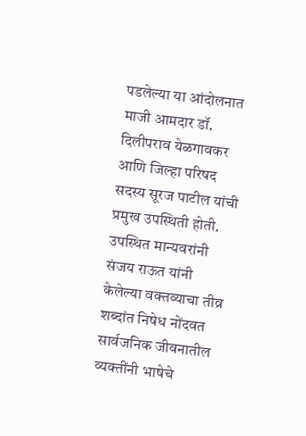पडलेल्या या आंदोलनात माजी आमदार डॉ. दिलीपराव येळगावकर आणि जिल्हा परिषद सदस्य सूरज पाटील यांची प्रमुख उपस्थिती होती. उपस्थित मान्यवरांनी संजय राऊत यांनी केलेल्या वक्तव्याचा तीव्र शब्दांत निषेध नोंदवत सार्वजनिक जीवनातील व्यक्तींनी भाषेचे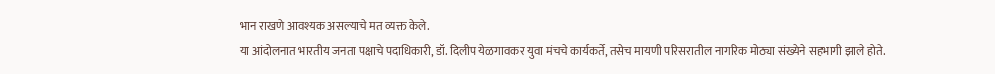भान राखणे आवश्यक असल्याचे मत व्यक्त केले.
या आंदोलनात भारतीय जनता पक्षाचे पदाधिकारी, डॉ. दिलीप येळगावकर युवा मंचचे कार्यकर्ते, तसेच मायणी परिसरातील नागरिक मोठ्या संख्येने सहभागी झाले होते.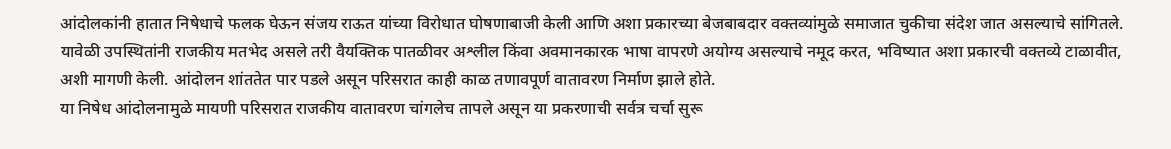आंदोलकांनी हातात निषेधाचे फलक घेऊन संजय राऊत यांच्या विरोधात घोषणाबाजी केली आणि अशा प्रकारच्या बेजबाबदार वक्तव्यांमुळे समाजात चुकीचा संदेश जात असल्याचे सांगितले.
यावेळी उपस्थितांनी राजकीय मतभेद असले तरी वैयक्तिक पातळीवर अश्लील किंवा अवमानकारक भाषा वापरणे अयोग्य असल्याचे नमूद करत, भविष्यात अशा प्रकारची वक्तव्ये टाळावीत, अशी मागणी केली. आंदोलन शांततेत पार पडले असून परिसरात काही काळ तणावपूर्ण वातावरण निर्माण झाले होते.
या निषेध आंदोलनामुळे मायणी परिसरात राजकीय वातावरण चांगलेच तापले असून या प्रकरणाची सर्वत्र चर्चा सुरू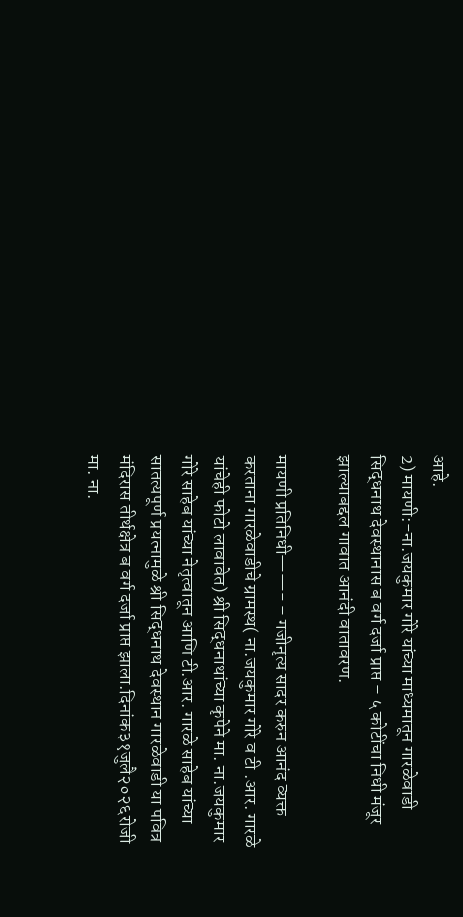आहे.
2) मायणी:-ना.जयकुमार गोरे यांच्या माध्यमातून गारळेवाडी सिद्धनाथ देवस्थानास ब वर्ग दर्जा प्राप्त – ५ कोटींचा निधी मंजूर झाल्याबद्दल गावात आनंदी वातावरण.

मायणी प्रतिनिधी——- – गजीनृत्य सादर करुन आनंद व्यक्त करताना गारळेवाडीचे ग्रामस्थ( ना.जयकुमार गोरे व टी .आर. गारळे यांचेही फोटो लावावेत) श्री सिद्धनाथांच्या कृपेने मा. ना.जयकुमार गोरे साहेब यांच्या नेतृत्वातून आणि टी.आर. गारळे साहेब यांच्या सातत्यपूर्ण प्रयत्नामुळे श्री सिद्धनाथ देवस्थान गारळेवाडी या पवित्र मंदिरास तीर्थक्षेत्र ब वर्ग दर्जा प्राप्त झाला.दिनांक३१जुलै२०२६रोजी मा. ना.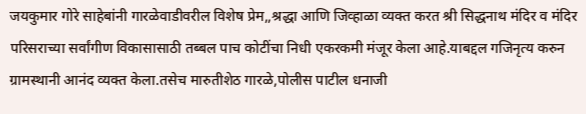जयकुमार गोरे साहेबांनी गारळेवाडीवरील विशेष प्रेम,,श्रद्धा आणि जिव्हाळा व्यक्त करत श्री सिद्धनाथ मंदिर व मंदिर परिसराच्या सर्वांगीण विकासासाठी तब्बल पाच कोटींचा निधी एकरकमी मंजूर केला आहे.याबद्दल गजिनृत्य करुन ग्रामस्थानी आनंद व्यक्त केला.तसेच मारुतीशेठ गारळे,पोलीस पाटील धनाजी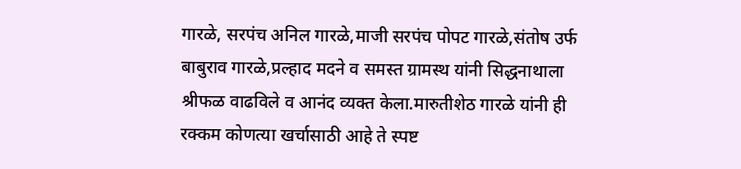गारळे, सरपंच अनिल गारळे,माजी सरपंच पोपट गारळे,संतोष उर्फ बाबुराव गारळे,प्रल्हाद मदने व समस्त ग्रामस्थ यांनी सिद्धनाथाला श्रीफळ वाढविले व आनंद व्यक्त केला.मारुतीशेठ गारळे यांनी ही रक्कम कोणत्या खर्चासाठी आहे ते स्पष्ट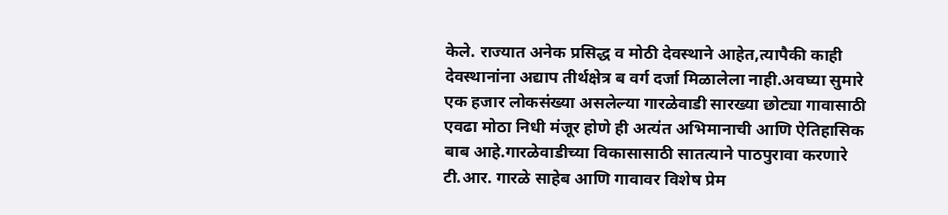केले. राज्यात अनेक प्रसिद्ध व मोठी देवस्थाने आहेत,त्यापैकी काही देवस्थानांना अद्याप तीर्थक्षेत्र ब वर्ग दर्जा मिळालेला नाही.अवघ्या सुमारे एक हजार लोकसंख्या असलेल्या गारळेवाडी सारख्या छोट्या गावासाठी एवढा मोठा निधी मंजूर होणे ही अत्यंत अभिमानाची आणि ऐतिहासिक बाब आहे.गारळेवाडीच्या विकासासाठी सातत्याने पाठपुरावा करणारे टी.आर. गारळे साहेब आणि गावावर विशेष प्रेम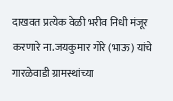दाखवत प्रत्येक वेळी भरीव निधी मंजूर करणारे ना.जयकुमार गोरे (भाऊ) यांचे गारळेवाडी ग्रामस्थांच्या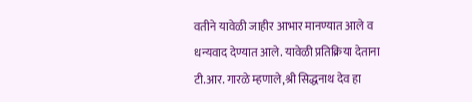वतीने यावेळी जाहीर आभार मानण्यात आले व धन्यवाद देण्यात आले. यावेळी प्रतिक्रिया देताना टी.आर. गारळे म्हणाले,श्री सिद्धनाथ देव हा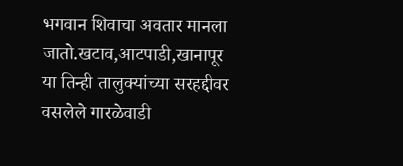भगवान शिवाचा अवतार मानला जातो.खटाव,आटपाडी,खानापूर या तिन्ही तालुक्यांच्या सरहद्दीवर वसलेले गारळेवाडी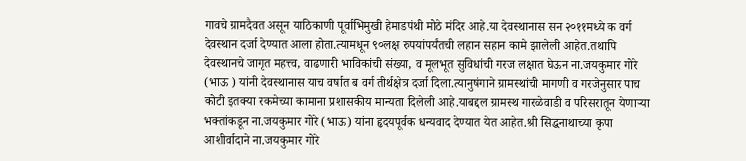गावचे ग्रामदैवत असून याठिकाणी पूर्वाभिमुखी हेमाडपंथी मोठे मंदिर आहे.या देवस्थानास सन २०११मध्ये क वर्ग देवस्थान दर्जा देण्यात आला होता.त्यामधून ९०लक्ष रुपयांपर्यंतची लहान सहान कामे झालेली आहेत.तथापि देवस्थानचे जागृत महत्त्व, वाढणारी भाविकांची संख्या, व मूलभूत सुविधांची गरज लक्षात घेऊन ना.जयकुमार गोरे (भाऊ ) यांनी देवस्थानास याच वर्षात ब वर्ग तीर्थक्षेत्र दर्जा दिला.त्यानुषंगाने ग्रामस्थांची मागणी व गरजेनुसार पाच कोटी इतक्या रकमेच्या कामाना प्रशासकीय मान्यता दिलेली आहे.याबद्दल ग्रामस्थ गारळेवाडी व परिसरातून येणाऱ्या भक्तांकडून ना.जयकुमार गोरे (भाऊ) यांना हृदयपूर्वक धन्यवाद देण्यात येत आहेत.श्री सिद्धनाथाच्या कृपा आशीर्वादाने ना.जयकुमार गोरे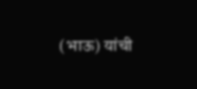(भाऊ) यांची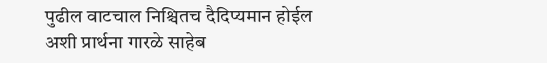पुढील वाटचाल निश्चितच दैदिप्यमान होईल अशी प्रार्थना गारळे साहेब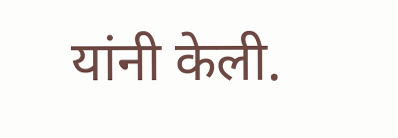यांनी केली.